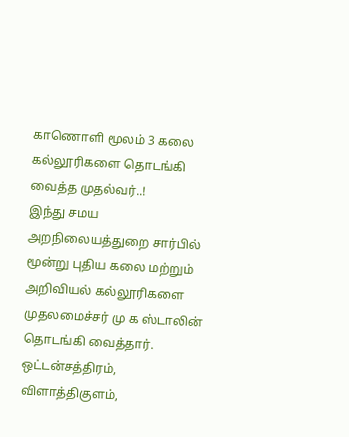காணொளி மூலம் 3 கலை கல்லூரிகளை தொடங்கி வைத்த முதல்வர்..!
இந்து சமய அறநிலையத்துறை சார்பில் மூன்று புதிய கலை மற்றும் அறிவியல் கல்லூரிகளை முதலமைச்சர் மு க ஸ்டாலின் தொடங்கி வைத்தார்.
ஒட்டன்சத்திரம், விளாத்திகுளம்,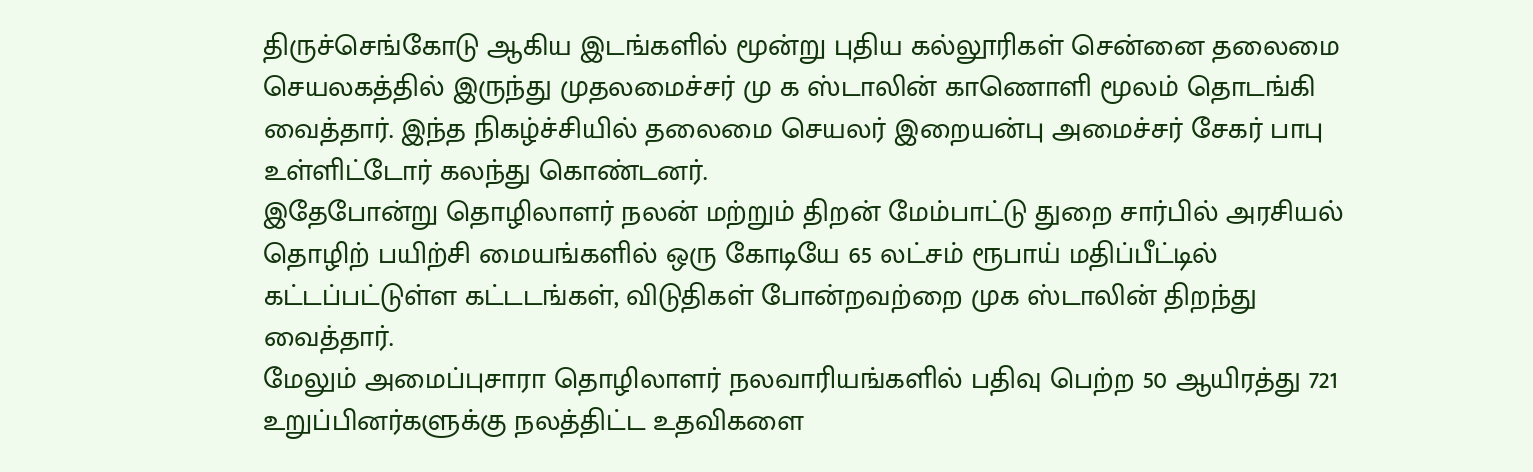திருச்செங்கோடு ஆகிய இடங்களில் மூன்று புதிய கல்லூரிகள் சென்னை தலைமை செயலகத்தில் இருந்து முதலமைச்சர் மு க ஸ்டாலின் காணொளி மூலம் தொடங்கி வைத்தார். இந்த நிகழ்ச்சியில் தலைமை செயலர் இறையன்பு அமைச்சர் சேகர் பாபு உள்ளிட்டோர் கலந்து கொண்டனர்.
இதேபோன்று தொழிலாளர் நலன் மற்றும் திறன் மேம்பாட்டு துறை சார்பில் அரசியல் தொழிற் பயிற்சி மையங்களில் ஒரு கோடியே 65 லட்சம் ரூபாய் மதிப்பீட்டில் கட்டப்பட்டுள்ள கட்டடங்கள், விடுதிகள் போன்றவற்றை முக ஸ்டாலின் திறந்து வைத்தார்.
மேலும் அமைப்புசாரா தொழிலாளர் நலவாரியங்களில் பதிவு பெற்ற 50 ஆயிரத்து 721 உறுப்பினர்களுக்கு நலத்திட்ட உதவிகளை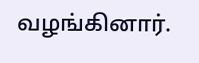வழங்கினார்.